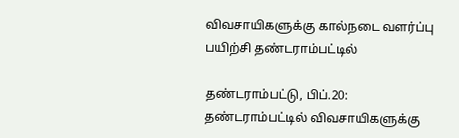விவசாயிகளுக்கு கால்நடை வளர்ப்பு பயிற்சி தண்டராம்பட்டில்

தண்டராம்பட்டு, பிப்.20: தண்டராம்பட்டில் விவசாயிகளுக்கு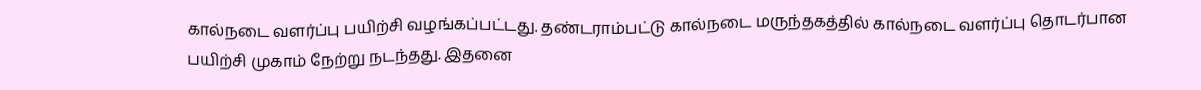கால்நடை வளர்ப்பு பயிற்சி வழங்கப்பட்டது. தண்டராம்பட்டு கால்நடை மருந்தகத்தில் கால்நடை வளர்ப்பு தொடர்பான பயிற்சி முகாம் நேற்று நடந்தது. இதனை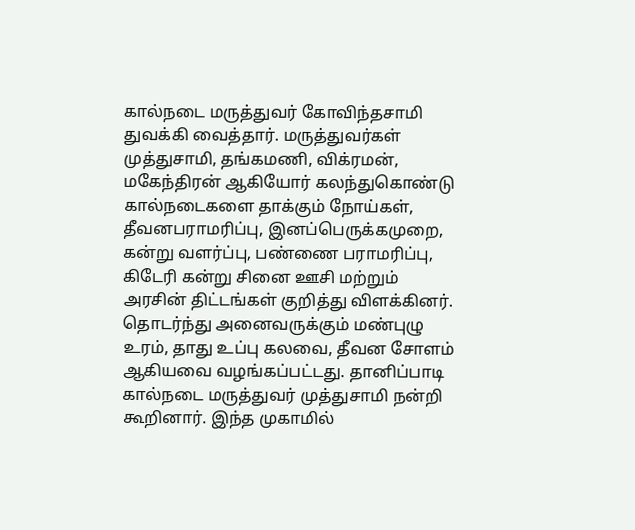கால்நடை மருத்துவர் கோவிந்தசாமி துவக்கி வைத்தார். மருத்துவர்கள் முத்துசாமி, தங்கமணி, விக்ரமன், மகேந்திரன் ஆகியோர் கலந்துகொண்டு கால்நடைகளை தாக்கும் நோய்கள், தீவனபராமரிப்பு, இனப்பெருக்கமுறை, கன்று வளர்ப்பு, பண்ணை பராமரிப்பு, கிடேரி கன்று சினை ஊசி மற்றும் அரசின் திட்டங்கள் குறித்து விளக்கினர். தொடர்ந்து அனைவருக்கும் மண்புழு உரம், தாது உப்பு கலவை, தீவன சோளம் ஆகியவை வழங்கப்பட்டது. தானிப்பாடி கால்நடை மருத்துவர் முத்துசாமி நன்றி கூறினார். இந்த முகாமில்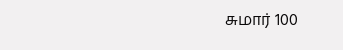சுமார் 100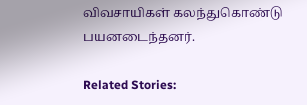விவசாயிகள் கலந்துகொண்டு பயனடைந்தனர்.

Related Stories: